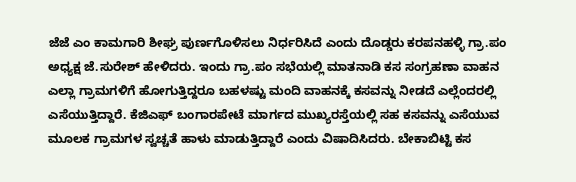ಜೆಜೆ ಎಂ ಕಾಮಗಾರಿ ಶೀಘ್ರ ಪುರ್ಣಗೊಳಿಸಲು ನಿರ್ಧರಿಸಿದೆ ಎಂದು ದೊಡ್ಡರು ಕರಪನಹಳ್ಳಿ ಗ್ರಾ.ಪಂ ಅಧ್ಯಕ್ಷ ಜೆ.ಸುರೇಶ್ ಹೇಳಿದರು. ಇಂದು ಗ್ರಾ.ಪಂ ಸಭೆಯಲ್ಲಿ ಮಾತನಾಡಿ ಕಸ ಸಂಗ್ರಹಣಾ ವಾಹನ ಎಲ್ಲಾ ಗ್ರಾಮಗಳಿಗೆ ಹೋಗುತ್ತಿದ್ದರೂ ಬಹಳಷ್ಟು ಮಂದಿ ವಾಹನಕ್ಕೆ ಕಸವನ್ನು ನೀಡದೆ ಎಲ್ಲೆಂದರಲ್ಲಿ ಎಸೆಯುತ್ತಿದ್ದಾರೆ. ಕೆಜಿಎಫ್ ಬಂಗಾರಪೇಟೆ ಮಾರ್ಗದ ಮುಖ್ಯರಸ್ತೆಯಲ್ಲಿ ಸಹ ಕಸವನ್ನು ಎಸೆಯುವ ಮೂಲಕ ಗ್ರಾಮಗಳ ಸ್ವಚ್ಚತೆ ಹಾಳು ಮಾಡುತ್ತಿದ್ದಾರೆ ಎಂದು ವಿಷಾದಿಸಿದರು. ಬೇಕಾಬಿಟ್ಟಿ ಕಸ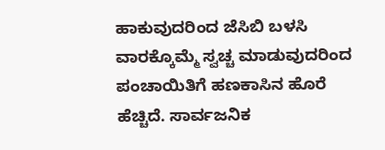ಹಾಕುವುದರಿಂದ ಜೆಸಿಬಿ ಬಳಸಿ ವಾರಕ್ಕೊಮ್ಮೆ ಸ್ವಚ್ಚ ಮಾಡುವುದರಿಂದ ಪಂಚಾಯಿತಿಗೆ ಹಣಕಾಸಿನ ಹೊರೆ ಹೆಚ್ಚಿದೆ. ಸಾರ್ವಜನಿಕ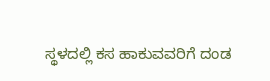ಸ್ಥಳದಲ್ಲಿ ಕಸ ಹಾಕುವವರಿಗೆ ದಂಡ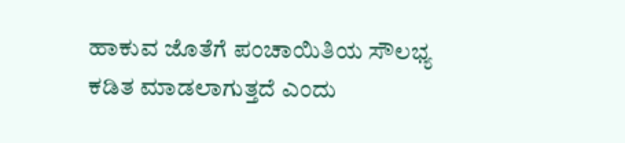ಹಾಕುವ ಜೊತೆಗೆ ಪಂಚಾಯಿತಿಯ ಸೌಲಭ್ಯ ಕಡಿತ ಮಾಡಲಾಗುತ್ತದೆ ಎಂದು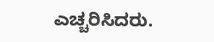ಎಚ್ಚರಿಸಿದರು.